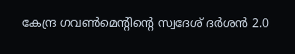കേന്ദ്ര ഗവൺമെന്റിന്റെ സ്വദേശ് ദർശൻ 2.0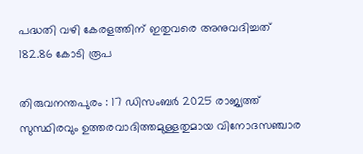പദ്ധതി വഴി കേരളത്തിന് ഇതുവരെ അനുവദിച്ചത് 182.86 കോടി രൂപ

തിരുവനന്തപുരം : 17 ഡിസംബർ 2025 രാജ്യത്ത് സുസ്ഥിരവും ഉത്തരവാദിത്തമുള്ളതുമായ വിനോദസഞ്ചാര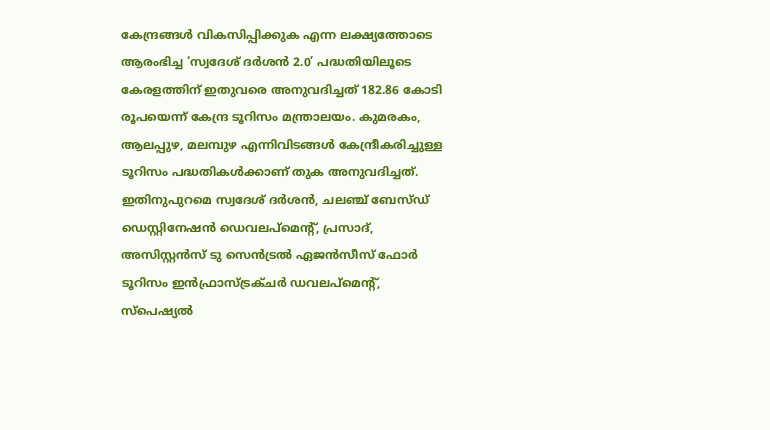കേന്ദ്രങ്ങൾ വികസിപ്പിക്കുക എന്ന ലക്ഷ്യത്തോടെ ആരംഭിച്ച ‘സ്വദേശ് ദർശൻ 2.0’ പദ്ധതിയിലൂടെ കേരളത്തിന് ഇതുവരെ അനുവദിച്ചത് 182.86 കോടി രൂപയെന്ന് കേന്ദ്ര ടൂറിസം മന്ത്രാലയം. കുമരകം, ആലപ്പുഴ, മലമ്പുഴ എന്നിവിടങ്ങൾ കേന്ദ്രീകരിച്ചുള്ള ടൂറിസം പദ്ധതികൾക്കാണ് തുക അനുവദിച്ചത്. ഇതിനുപുറമെ സ്വദേശ് ദർശൻ, ചലഞ്ച് ബേസ്ഡ് ഡെസ്റ്റിനേഷൻ ഡെവലപ്‌മെന്റ്, പ്രസാദ്, അസിസ്റ്റൻസ് ടു സെൻട്രൽ ഏജൻസീസ് ഫോർ ടൂറിസം ഇൻഫ്രാസ്ട്രക്ചർ ഡവലപ്മെന്റ്, സ്‌പെഷ്യൽ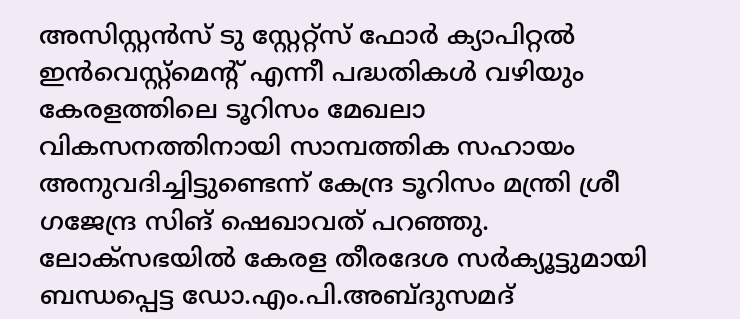അസിസ്റ്റൻസ് ടു സ്റ്റേറ്റ്‌സ് ഫോർ ക്യാപിറ്റൽ ഇൻവെസ്റ്റ്‌മെന്റ് എന്നീ പദ്ധതികൾ വഴിയും കേരളത്തിലെ ടൂറിസം മേഖലാ വികസനത്തിനായി സാമ്പത്തിക സഹായം അനുവദിച്ചിട്ടുണ്ടെന്ന് കേന്ദ്ര ടൂറിസം മന്ത്രി ശ്രീ ഗജേന്ദ്ര സിങ് ഷെഖാവത് പറഞ്ഞു. ലോക്സഭയിൽ കേരള തീരദേശ സർക്യൂട്ടുമായി ബന്ധപ്പെട്ട ഡോ.എം.പി.അബ്ദുസമദ്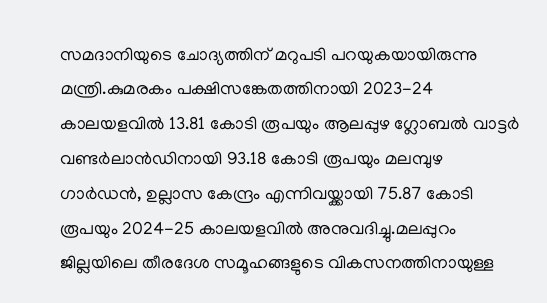സമദാനിയുടെ ചോദ്യത്തിന് മറുപടി പറയുകയായിരുന്നു മന്ത്രി.കുമരകം പക്ഷിസങ്കേതത്തിനായി 2023-24 കാലയളവിൽ 13.81 കോടി രൂപയും ആലപ്പുഴ ഗ്ലോബൽ വാട്ടർ വണ്ടർലാൻഡിനായി 93.18 കോടി രൂപയും മലമ്പുഴ ഗാർഡൻ, ഉല്ലാസ കേന്ദ്രം എന്നിവയ്ക്കായി 75.87 കോടി രൂപയും 2024-25 കാലയളവിൽ അനുവദിച്ചു.മലപ്പുറം ജില്ലയിലെ തീരദേശ സമൂഹങ്ങളുടെ വികസനത്തിനായുള്ള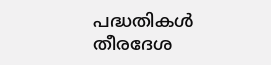പദ്ധതികൾ തീരദേശ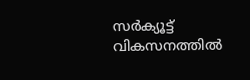സർക്യൂട്ട് വികസനത്തിൽ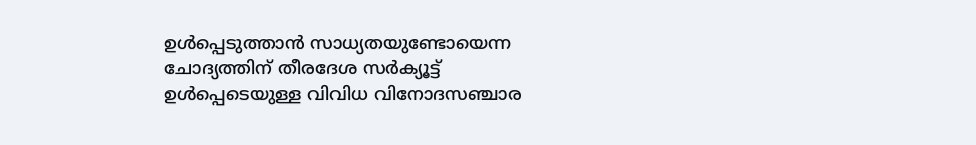ഉൾപ്പെടുത്താൻ സാധ്യതയുണ്ടോയെന്ന ചോദ്യത്തിന് തീരദേശ ‌സർക്യൂട്ട് ഉൾപ്പെടെയുള്ള വിവിധ വിനോദസഞ്ചാര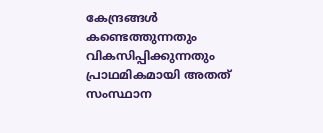കേന്ദ്രങ്ങൾ കണ്ടെത്തുന്നതും വികസിപ്പിക്കുന്നതും പ്രാഥമികമായി അതത് സംസ്ഥാന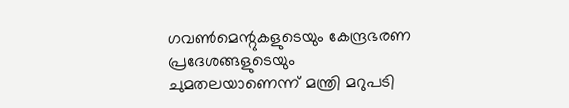ഗവൺമെന്റുകളുടെയും കേന്ദ്രഭരണ പ്രദേശങ്ങളുടെയും ചുമതലയാണെന്ന് മന്ത്രി മറുപടി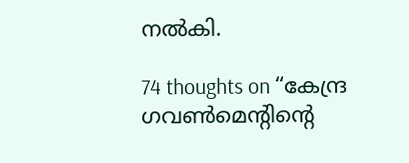നൽകി.

74 thoughts on “കേന്ദ്ര ഗവൺമെന്റിന്റെ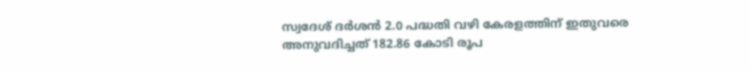സ്വദേശ് ദർശൻ 2.0 പദ്ധതി വഴി കേരളത്തിന് ഇതുവരെ അനുവദിച്ചത് 182.86 കോടി രൂപ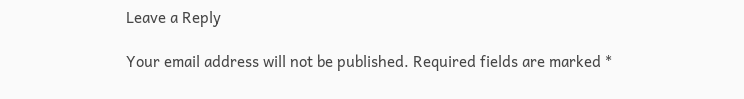Leave a Reply

Your email address will not be published. Required fields are marked *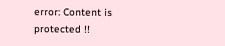error: Content is protected !!